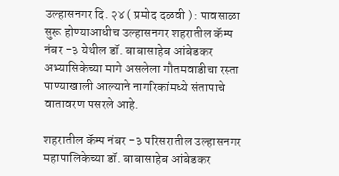उल्हासनगर दि. २४ ( प्रमोद दळवी ) : पावसाळा सुरू होण्याआधीच उल्हासनगर शहरातील कॅम्प नंबर -३ येथील डॉ. बाबासाहेब आंबेडकर अभ्यासिकेच्या मागे असलेला गौतमवाडीचा रस्ता पाण्याखाली आल्याने नागरिकांमध्ये संतापाचे वातावरण पसरले आहे.

शहरातील कॅम्प नंबर -३ परिसरातील उल्हासनगर महापालिकेच्या डॉ. बाबासाहेब आंबेडकर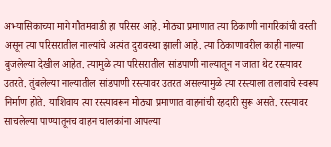अभ्यासिकाच्या मागे गौतमवाडी हा परिसर आहे. मोठ्या प्रमाणात त्या ठिकाणी नागरिकांची वस्ती असून त्या परिसरातील नाल्यांचे अत्यंत दुरावस्था झाली आहे. त्या ठिकाणावरील काही नाल्या बुजलेल्या देखील आहेत. त्यामुळे त्या परिसरातील सांडपाणी नाल्यातून न जाता थेट रस्त्यावर उतरते. तुंबलेल्या नाल्यातील सांडपाणी रस्त्यावर उतरत असल्यामुळे त्या रस्त्याला तलावाचे स्वरूप निर्माण होते. याशिवाय त्या रस्त्यावरून मोठ्या प्रमाणात वाहनांची रहदारी सुरू असते. रस्त्यावर साचलेल्या पाण्यातूनच वाहन चालकांना आपल्या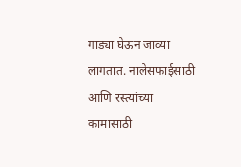गाड्या घेऊन जाव्या लागतात. नालेसफाईसाठी आणि रस्त्यांच्या कामासाठी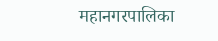महानगरपालिका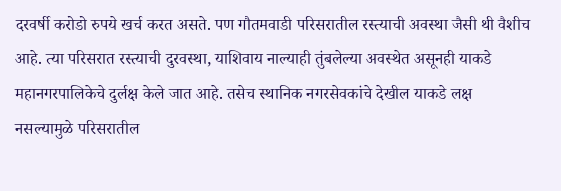दरवर्षी करोडो रुपये खर्च करत असते. पण गौतमवाडी परिसरातील रस्त्याची अवस्था जैसी थी वैशीच आहे. त्या परिसरात रस्त्याची दुरवस्था, याशिवाय नाल्याही तुंबलेल्या अवस्थेत असूनही याकडे महानगरपालिकेचे दुर्लक्ष केले जात आहे. तसेच स्थानिक नगरसेवकांचे देखील याकडे लक्ष नसल्यामुळे परिसरातील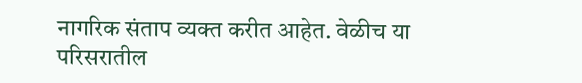नागरिक संताप व्यक्त करीत आहेत. वेळीच या परिसरातील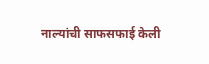नाल्यांची साफसफाई केली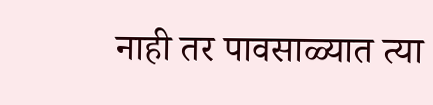नाही तर पावसाळ्यात त्या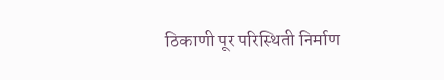ठिकाणी पूर परिस्थिती निर्माण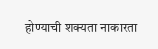होण्याची शक्यता नाकारता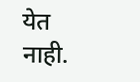येत नाही.